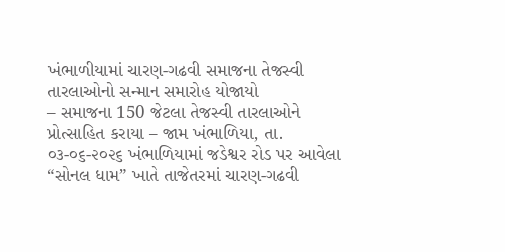ખંભાળીયામાં ચારણ-ગઢવી સમાજના તેજસ્વી તારલાઓનો સન્માન સમારોહ યોજાયો
– સમાજના 150 જેટલા તેજસ્વી તારલાઓને પ્રોત્સાહિત કરાયા – જામ ખંભાળિયા, તા. ૦૩-૦૬-૨૦૨૬ ખંભાળિયામાં જડેશ્વર રોડ પર આવેલા “સોનલ ધામ” ખાતે તાજેતરમાં ચારણ-ગઢવી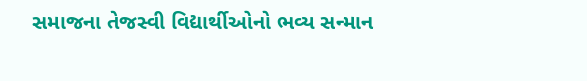સમાજના તેજસ્વી વિદ્યાર્થીઓનો ભવ્ય સન્માન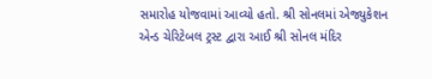સમારોહ યોજવામાં આવ્યો હતો. શ્રી સોનલમાં એજ્યુકેશન એન્ડ ચેરિટેબલ ટ્રસ્ટ દ્વારા આઈ શ્રી સોનલ મંદિર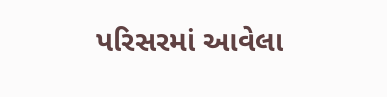પરિસરમાં આવેલા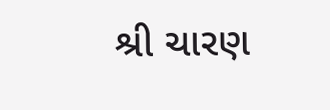શ્રી ચારણ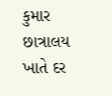કુમાર છાત્રાલય ખાતે દર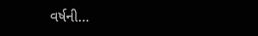વર્ષની…